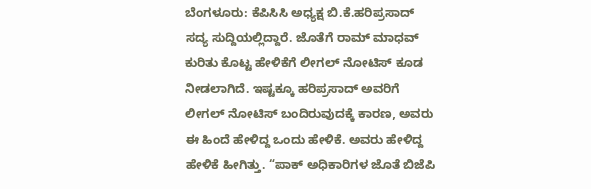ಬೆಂಗಳೂರು: ಕೆಪಿಸಿಸಿ ಅಧ್ಯಕ್ಷ ಬಿ.ಕೆ.ಹರಿಪ್ರಸಾದ್ ಸದ್ಯ ಸುದ್ದಿಯಲ್ಲಿದ್ದಾರೆ. ಜೊತೆಗೆ ರಾಮ್ ಮಾಧವ್ ಕುರಿತು ಕೊಟ್ಟ ಹೇಳಿಕೆಗೆ ಲೀಗಲ್ ನೋಟಿಸ್ ಕೂಡ ನೀಡಲಾಗಿದೆ. ಇಷ್ಟಕ್ಕೂ ಹರಿಪ್ರಸಾದ್ ಅವರಿಗೆ ಲೀಗಲ್ ನೋಟಿಸ್ ಬಂದಿರುವುದಕ್ಕೆ ಕಾರಣ, ಅವರು ಈ ಹಿಂದೆ ಹೇಳಿದ್ದ ಒಂದು ಹೇಳಿಕೆ. ಅವರು ಹೇಳಿದ್ದ ಹೇಳಿಕೆ ಹೀಗಿತ್ತು. “ಪಾಕ್ ಅಧಿಕಾರಿಗಳ ಜೊತೆ ಬಿಜೆಪಿ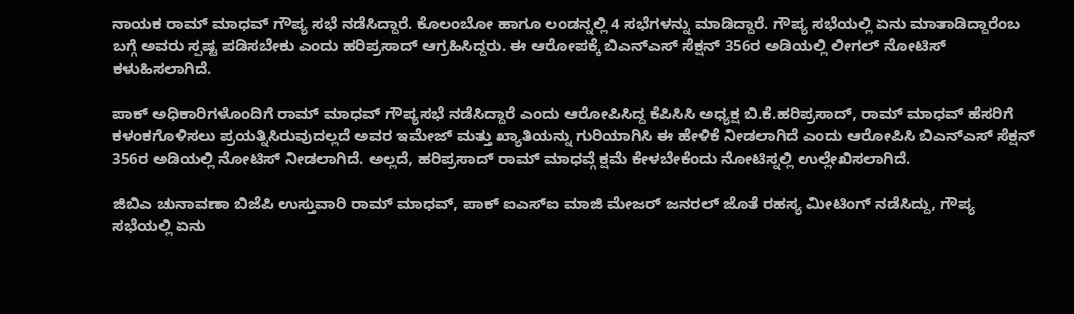ನಾಯಕ ರಾಮ್ ಮಾಧವ್ ಗೌಪ್ಯ ಸಭೆ ನಡೆಸಿದ್ದಾರೆ. ಕೊಲಂಬೋ ಹಾಗೂ ಲಂಡನ್ನಲ್ಲಿ 4 ಸಭೆಗಳನ್ನು ಮಾಡಿದ್ದಾರೆ. ಗೌಪ್ಯ ಸಭೆಯಲ್ಲಿ ಏನು ಮಾತಾಡಿದ್ದಾರೆಂಬ ಬಗ್ಗೆ ಅವರು ಸ್ಪಷ್ಟ ಪಡಿಸಬೇಕು ಎಂದು ಹರಿಪ್ರಸಾದ್ ಆಗ್ರಹಿಸಿದ್ದರು. ಈ ಆರೋಪಕ್ಕೆ ಬಿಎನ್ಎಸ್ ಸೆಕ್ಷನ್ 356ರ ಅಡಿಯಲ್ಲಿ ಲೀಗಲ್ ನೋಟಿಸ್ ಕಳುಹಿಸಲಾಗಿದೆ.

ಪಾಕ್ ಅಧಿಕಾರಿಗಳೊಂದಿಗೆ ರಾಮ್ ಮಾಧವ್ ಗೌಪ್ಯಸಭೆ ನಡೆಸಿದ್ದಾರೆ ಎಂದು ಆರೋಪಿಸಿದ್ದ ಕೆಪಿಸಿಸಿ ಅಧ್ಯಕ್ಷ ಬಿ.ಕೆ.ಹರಿಪ್ರಸಾದ್, ರಾಮ್ ಮಾಧವ್ ಹೆಸರಿಗೆ ಕಳಂಕಗೊಳಿಸಲು ಪ್ರಯತ್ನಿಸಿರುವುದಲ್ಲದೆ ಅವರ ಇಮೇಜ್ ಮತ್ತು ಖ್ಯಾತಿಯನ್ನು ಗುರಿಯಾಗಿಸಿ ಈ ಹೇಳಿಕೆ ನೀಡಲಾಗಿದೆ ಎಂದು ಆರೋಪಿಸಿ ಬಿಎನ್ಎಸ್ ಸೆಕ್ಷನ್ 356ರ ಅಡಿಯಲ್ಲಿ ನೋಟಿಸ್ ನೀಡಲಾಗಿದೆ. ಅಲ್ಲದೆ, ಹರಿಪ್ರಸಾದ್ ರಾಮ್ ಮಾಧವ್ಗೆ ಕ್ಷಮೆ ಕೇಳಬೇಕೆಂದು ನೋಟಿಸ್ನಲ್ಲಿ ಉಲ್ಲೇಖಿಸಲಾಗಿದೆ.

ಜಿಬಿಎ ಚುನಾವಣಾ ಬಿಜೆಪಿ ಉಸ್ತುವಾರಿ ರಾಮ್ ಮಾಧವ್, ಪಾಕ್ ಐಎಸ್ಐ ಮಾಜಿ ಮೇಜರ್ ಜನರಲ್ ಜೊತೆ ರಹಸ್ಯ ಮೀಟಿಂಗ್ ನಡೆಸಿದ್ದು, ಗೌಪ್ಯ ಸಭೆಯಲ್ಲಿ ಏನು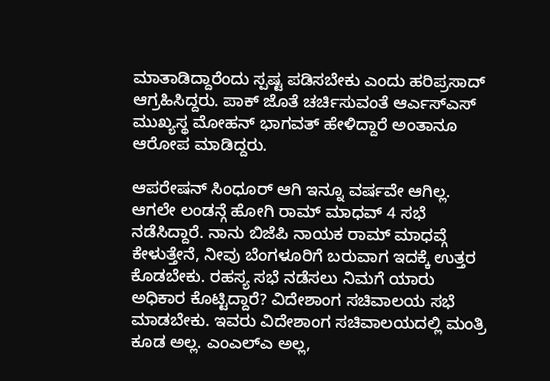ಮಾತಾಡಿದ್ದಾರೆಂದು ಸ್ಪಷ್ಟ ಪಡಿಸಬೇಕು ಎಂದು ಹರಿಪ್ರಸಾದ್ ಆಗ್ರಹಿಸಿದ್ದರು. ಪಾಕ್ ಜೊತೆ ಚರ್ಚಿಸುವಂತೆ ಆರ್ಎಸ್ಎಸ್ ಮುಖ್ಯಸ್ಥ ಮೋಹನ್ ಭಾಗವತ್ ಹೇಳಿದ್ದಾರೆ ಅಂತಾನೂ ಆರೋಪ ಮಾಡಿದ್ದರು.

ಆಪರೇಷನ್ ಸಿಂಧೂರ್ ಆಗಿ ಇನ್ನೂ ವರ್ಷವೇ ಆಗಿಲ್ಲ. ಆಗಲೇ ಲಂಡನ್ಗೆ ಹೋಗಿ ರಾಮ್ ಮಾಧವ್ 4 ಸಭೆ ನಡೆಸಿದ್ದಾರೆ. ನಾನು ಬಿಜೆಪಿ ನಾಯಕ ರಾಮ್ ಮಾಧವ್ಗೆ ಕೇಳುತ್ತೇನೆ, ನೀವು ಬೆಂಗಳೂರಿಗೆ ಬರುವಾಗ ಇದಕ್ಕೆ ಉತ್ತರ ಕೊಡಬೇಕು. ರಹಸ್ಯ ಸಭೆ ನಡೆಸಲು ನಿಮಗೆ ಯಾರು ಅಧಿಕಾರ ಕೊಟ್ಟಿದ್ದಾರೆ? ವಿದೇಶಾಂಗ ಸಚಿವಾಲಯ ಸಭೆ ಮಾಡಬೇಕು. ಇವರು ವಿದೇಶಾಂಗ ಸಚಿವಾಲಯದಲ್ಲಿ ಮಂತ್ರಿ ಕೂಡ ಅಲ್ಲ. ಎಂಎಲ್ಎ ಅಲ್ಲ,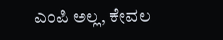ಎಂಪಿ ಅಲ್ಲ, ಕೇವಲ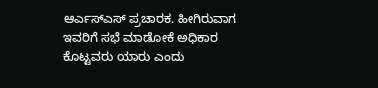ಆರ್ಎಸ್ಎಸ್ ಪ್ರಚಾರಕ. ಹೀಗಿರುವಾಗ ಇವರಿಗೆ ಸಭೆ ಮಾಡೋಕೆ ಅಧಿಕಾರ ಕೊಟ್ಟವರು ಯಾರು ಎಂದು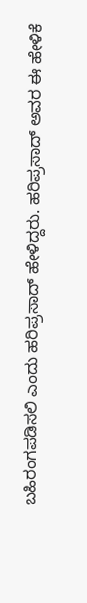ಬಹಿರಂಗಪಡಿಸಲಿ ಎಂದು ಹರಿಪ್ರಸಾದ್ ಹೇಳಿದ್ದರು. ಹರಿಪ್ರಸಾದ್ ಅವರ ಈ ಹೇಳಿಕೆ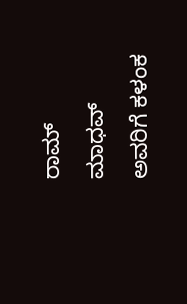ರಾಮ್ ಮಾಧವ್ ಅವರಿಗೆ ಕಳಂಕ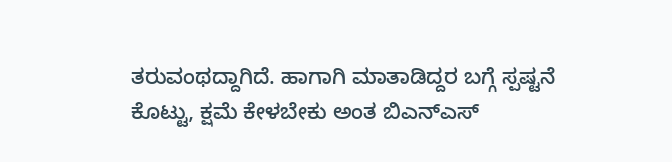ತರುವಂಥದ್ದಾಗಿದೆ. ಹಾಗಾಗಿ ಮಾತಾಡಿದ್ದರ ಬಗ್ಗೆ ಸ್ಪಷ್ಟನೆ ಕೊಟ್ಟು, ಕ್ಷಮೆ ಕೇಳಬೇಕು ಅಂತ ಬಿಎನ್ಎಸ್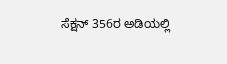ಸೆಕ್ಷನ್ 356ರ ಅಡಿಯಲ್ಲಿ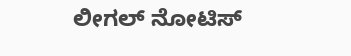ಲೀಗಲ್ ನೋಟಿಸ್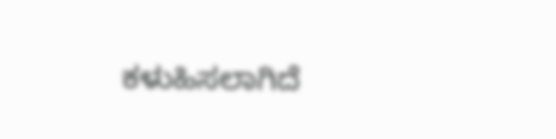ಕಳುಹಿಸಲಾಗಿದೆ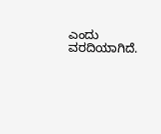ಎಂದು ವರದಿಯಾಗಿದೆ.